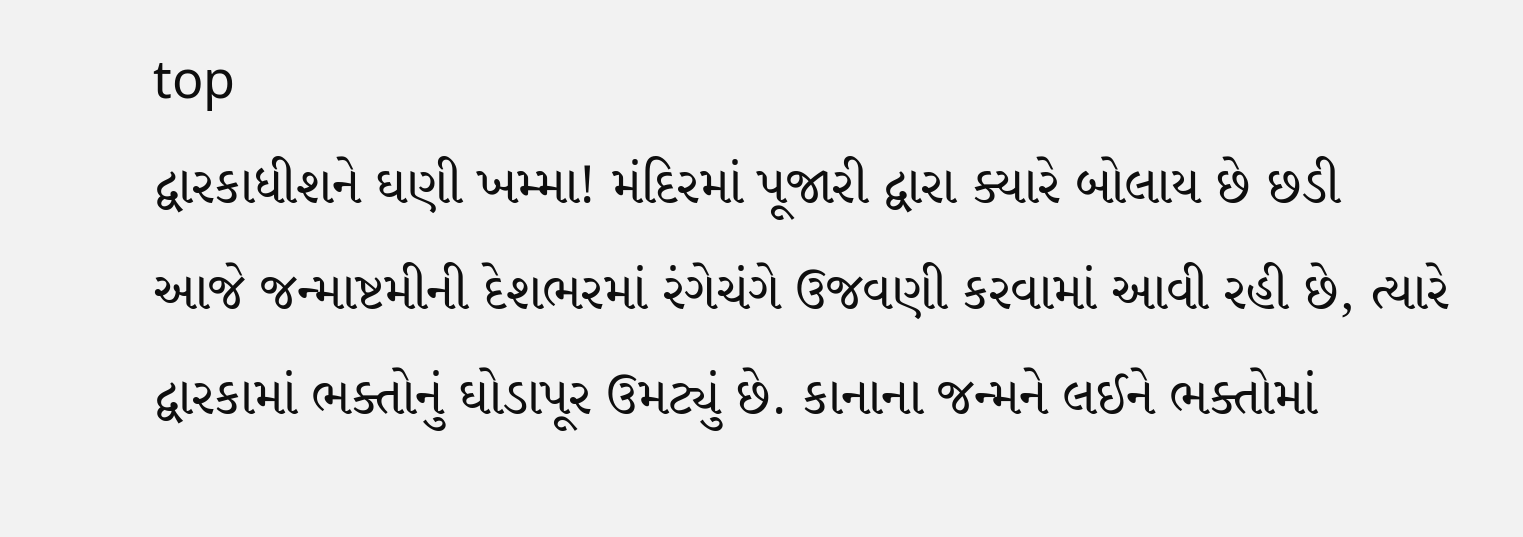top
દ્વારકાધીશને ઘણી ખમ્મા! મંદિરમાં પૂજારી દ્વારા ક્યારે બોલાય છે છડી
આજે જન્માષ્ટમીની દેશભરમાં રંગેચંગે ઉજવણી કરવામાં આવી રહી છે, ત્યારે દ્વારકામાં ભક્તોનું ઘોડાપૂર ઉમટ્યું છે. કાનાના જન્મને લઈને ભક્તોમાં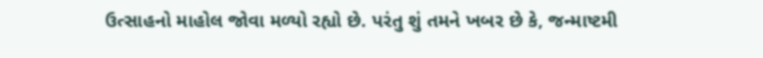ઉત્સાહનો માહોલ જોવા મળ્યો રહ્યો છે. પરંતુ શું તમને ખબર છે કે, જન્માષ્ટમી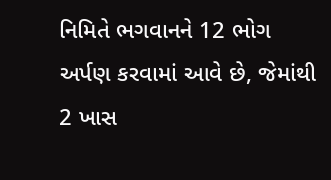નિમિતે ભગવાનને 12 ભોગ અર્પણ કરવામાં આવે છે, જેમાંથી 2 ખાસ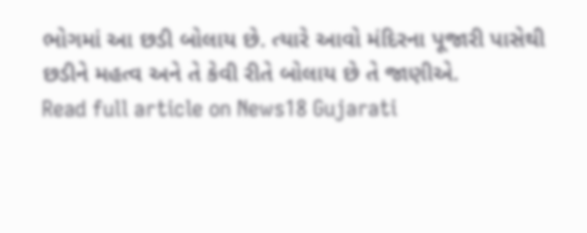ભોગમાં આ છડી બોલાય છે. ત્યારે આવો મંદિરના પૂજારી પાસેથી છડીને મહત્વ અને તે કેવી રીતે બોલાય છે તે જાણીએ.
Read full article on News18 Gujarati